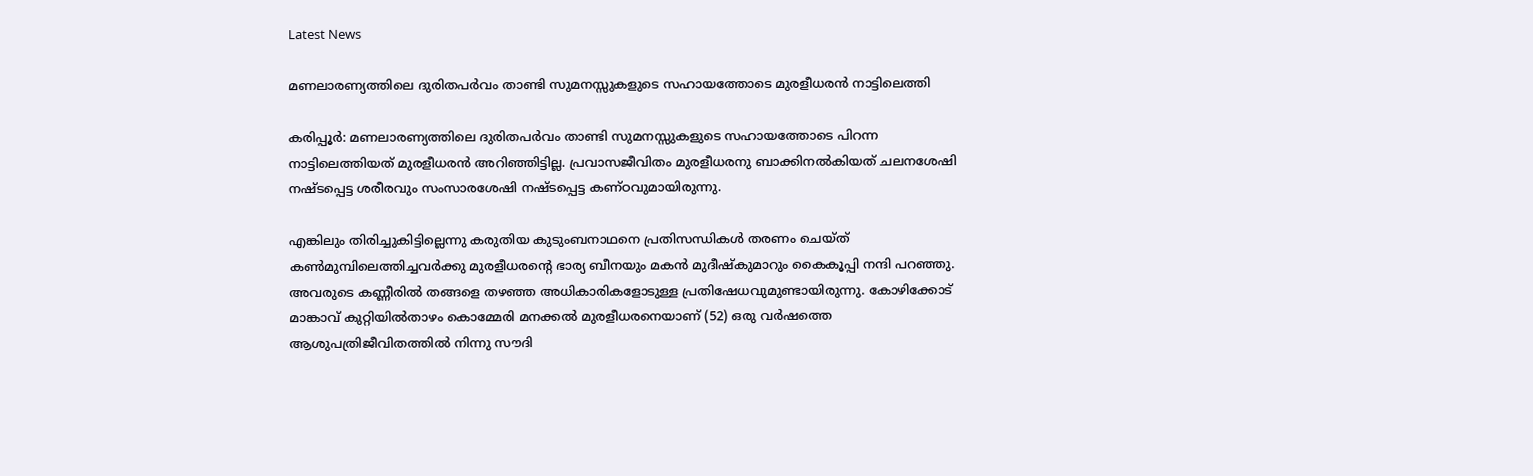Latest News

മണലാരണ്യത്തിലെ ദുരിതപര്‍വം താണ്ടി സുമനസ്സുകളുടെ സഹായത്തോടെ മുരളീധരന്‍ നാട്ടിലെത്തി

കരിപ്പൂര്‍: മണലാരണ്യത്തിലെ ദുരിതപര്‍വം താണ്ടി സുമനസ്സുകളുടെ സഹായത്തോടെ പിറന്ന നാട്ടിലെത്തിയത് മുരളീധരന്‍ അറിഞ്ഞിട്ടില്ല. പ്രവാസജീവിതം മുരളീധരനു ബാക്കിനല്‍കിയത് ചലനശേഷി നഷ്ടപ്പെട്ട ശരീരവും സംസാരശേഷി നഷ്ടപ്പെട്ട കണ്ഠവുമായിരുന്നു.

എങ്കിലും തിരിച്ചുകിട്ടില്ലെന്നു കരുതിയ കുടുംബനാഥനെ പ്രതിസന്ധികള്‍ തരണം ചെയ്ത് കണ്‍മുമ്പിലെത്തിച്ചവര്‍ക്കു മുരളീധരന്റെ ഭാര്യ ബീനയും മകന്‍ മുദീഷ്‌കുമാറും കൈകൂപ്പി നന്ദി പറഞ്ഞു. അവരുടെ കണ്ണീരില്‍ തങ്ങളെ തഴഞ്ഞ അധികാരികളോടുള്ള പ്രതിഷേധവുമുണ്ടായിരുന്നു. കോഴിക്കോട് മാങ്കാവ് കുറ്റിയില്‍താഴം കൊമ്മേരി മനക്കല്‍ മുരളീധരനെയാണ് (52) ഒരു വര്‍ഷത്തെ ആശുപത്രിജീവിതത്തില്‍ നിന്നു സൗദി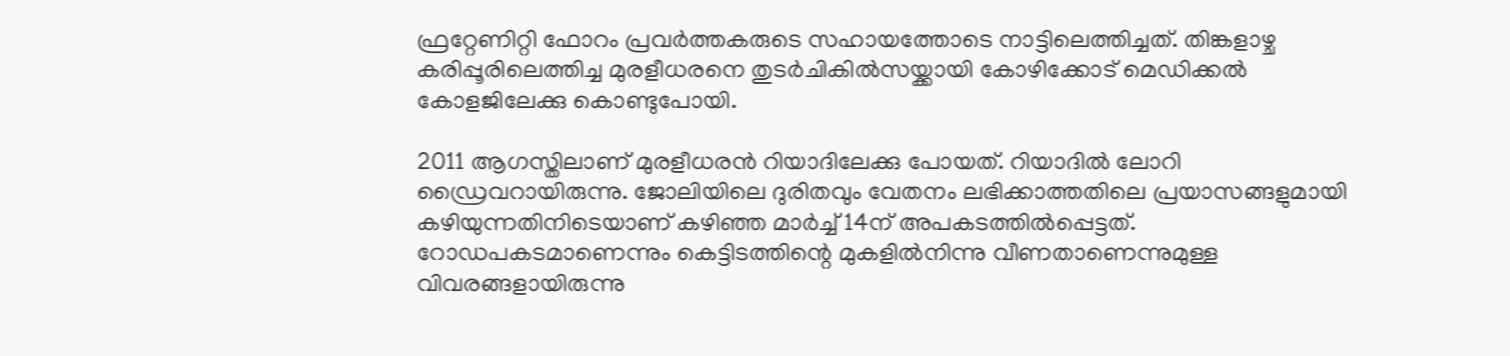ഫ്രറ്റേണിറ്റി ഫോറം പ്രവര്‍ത്തകരുടെ സഹായത്തോടെ നാട്ടിലെത്തിച്ചത്. തിങ്കളാഴ്ച കരിപ്പൂരിലെത്തിച്ച മുരളീധരനെ തുടര്‍ചികില്‍സയ്ക്കായി കോഴിക്കോട് മെഡിക്കല്‍ കോളജിലേക്കു കൊണ്ടുപോയി.

2011 ആഗസ്തിലാണ് മുരളീധരന്‍ റിയാദിലേക്കു പോയത്. റിയാദില്‍ ലോറി ഡ്രൈവറായിരുന്നു. ജോലിയിലെ ദുരിതവും വേതനം ലഭിക്കാത്തതിലെ പ്രയാസങ്ങളുമായി കഴിയുന്നതിനിടെയാണ് കഴിഞ്ഞ മാര്‍ച്ച് 14ന് അപകടത്തില്‍പ്പെട്ടത്. റോഡപകടമാണെന്നും കെട്ടിടത്തിന്റെ മുകളില്‍നിന്നു വീണതാണെന്നുമുള്ള വിവരങ്ങളായിരുന്നു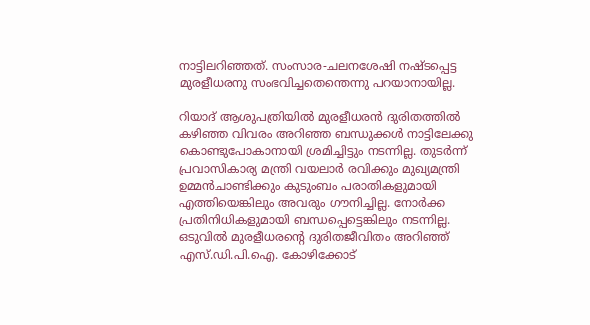നാട്ടിലറിഞ്ഞത്. സംസാര-ചലനശേഷി നഷ്ടപ്പെട്ട മുരളീധരനു സംഭവിച്ചതെന്തെന്നു പറയാനായില്ല.

റിയാദ് ആശുപത്രിയില്‍ മുരളീധരന്‍ ദുരിതത്തില്‍ കഴിഞ്ഞ വിവരം അറിഞ്ഞ ബന്ധുക്കള്‍ നാട്ടിലേക്കു കൊണ്ടുപോകാനായി ശ്രമിച്ചിട്ടും നടന്നില്ല. തുടര്‍ന്ന് പ്രവാസികാര്യ മന്ത്രി വയലാര്‍ രവിക്കും മുഖ്യമന്ത്രി ഉമ്മന്‍ചാണ്ടിക്കും കുടുംബം പരാതികളുമായി എത്തിയെങ്കിലും അവരും ഗൗനിച്ചില്ല. നോര്‍ക്ക പ്രതിനിധികളുമായി ബന്ധപ്പെട്ടെങ്കിലും നടന്നില്ല. ഒടുവില്‍ മുരളീധരന്റെ ദുരിതജീവിതം അറിഞ്ഞ് എസ്.ഡി.പി.ഐ. കോഴിക്കോട്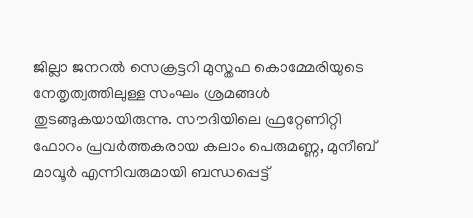ജില്ലാ ജനറല്‍ സെക്രട്ടറി മുസ്തഫ കൊമ്മേരിയുടെ നേതൃത്വത്തിലുള്ള സംഘം ശ്രമങ്ങള്‍ തുടങ്ങുകയായിരുന്നു. സൗദിയിലെ ഫ്രറ്റേണിറ്റി ഫോറം പ്രവര്‍ത്തകരായ കലാം പെരുമണ്ണ, മുനീബ് മാവൂര്‍ എന്നിവരുമായി ബന്ധപ്പെട്ട്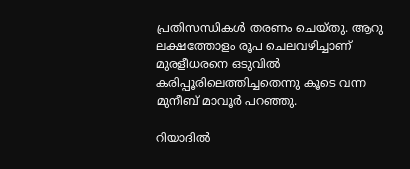പ്രതിസന്ധികള്‍ തരണം ചെയ്തു. ആറു ലക്ഷത്തോളം രൂപ ചെലവഴിച്ചാണ് മുരളീധരനെ ഒടുവില്‍ കരിപ്പൂരിലെത്തിച്ചതെന്നു കൂടെ വന്ന മുനീബ് മാവൂര്‍ പറഞ്ഞു.

റിയാദില്‍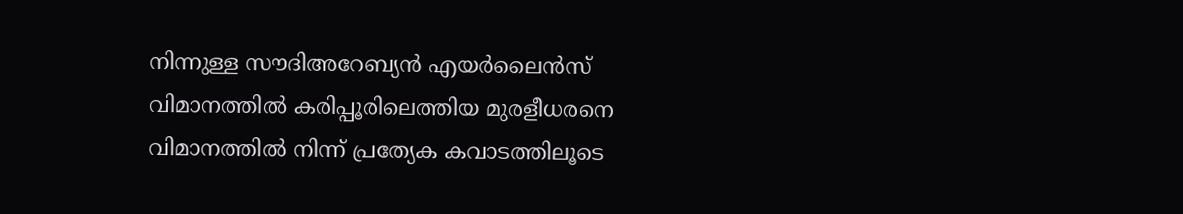നിന്നുള്ള സൗദിഅറേബ്യന്‍ എയര്‍ലൈന്‍സ് വിമാനത്തില്‍ കരിപ്പൂരിലെത്തിയ മുരളീധരനെ വിമാനത്തില്‍ നിന്ന് പ്രത്യേക കവാടത്തിലൂടെ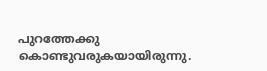പുറത്തേക്കു കൊണ്ടുവരുകയായിരുന്നു.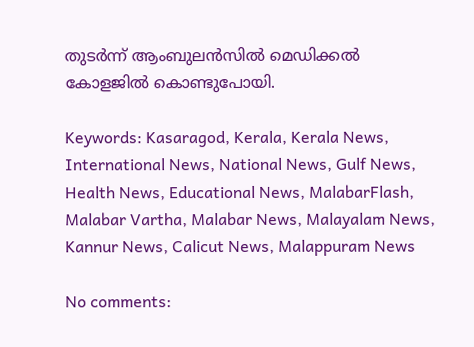തുടര്‍ന്ന് ആംബുലന്‍സില്‍ മെഡിക്കല്‍ കോളജില്‍ കൊണ്ടുപോയി.

Keywords: Kasaragod, Kerala, Kerala News, International News, National News, Gulf News, Health News, Educational News, MalabarFlash, Malabar Vartha, Malabar News, Malayalam News, Kannur News, Calicut News, Malappuram News

No comments: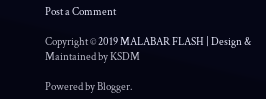Post a Comment

Copyright © 2019 MALABAR FLASH | Design & Maintained by KSDM

Powered by Blogger.